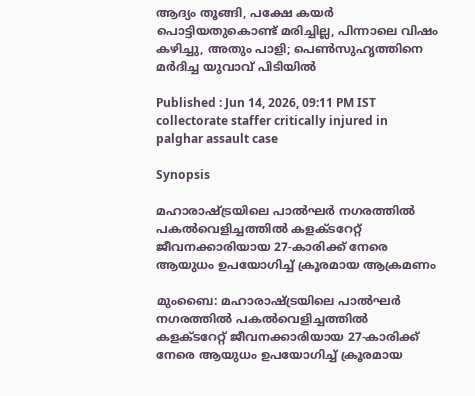ആദ്യം തൂങ്ങി, പക്ഷേ കയർ പൊട്ടിയതുകൊണ്ട് മരിച്ചില്ല, പിന്നാലെ വിഷം കഴിച്ചു, അതും പാളി; പെണ്‍സുഹൃത്തിനെ മർദിച്ച യുവാവ് പിടിയിൽ

Published : Jun 14, 2026, 09:11 PM IST
collectorate staffer critically injured in palghar assault case

Synopsis

മഹാരാഷ്ട്രയിലെ പാൽഘർ നഗരത്തിൽ പകൽവെളിച്ചത്തിൽ കളക്ടറേറ്റ് ജീവനക്കാരിയായ 27-കാരിക്ക് നേരെ ആയുധം ഉപയോഗിച്ച് ക്രൂരമായ ആക്രമണം

മുംബൈ: മഹാരാഷ്ട്രയിലെ പാൽഘർ നഗരത്തിൽ പകൽവെളിച്ചത്തിൽ കളക്ടറേറ്റ് ജീവനക്കാരിയായ 27-കാരിക്ക് നേരെ ആയുധം ഉപയോഗിച്ച് ക്രൂരമായ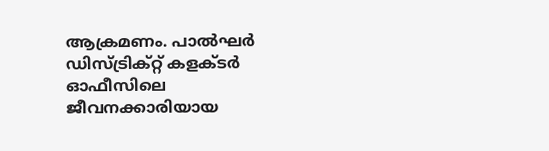ആക്രമണം. പാൽഘർ ഡിസ്ട്രിക്റ്റ് കളക്ടർ ഓഫീസിലെ ജീവനക്കാരിയായ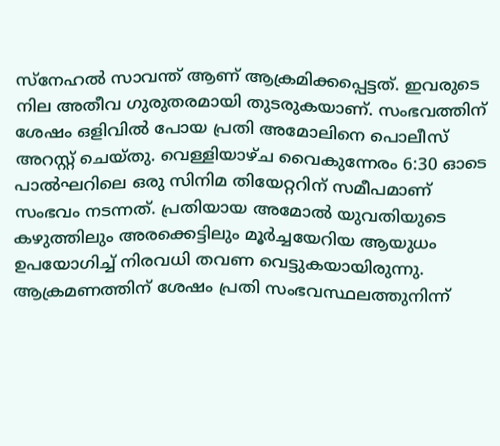സ്നേഹൽ സാവന്ത് ആണ് ആക്രമിക്കപ്പെട്ടത്. ഇവരുടെ നില അതീവ ഗുരുതരമായി തുടരുകയാണ്. സംഭവത്തിന് ശേഷം ഒളിവിൽ പോയ പ്രതി അമോലിനെ പൊലീസ് അറസ്റ്റ് ചെയ്തു. വെള്ളിയാഴ്ച വൈകുന്നേരം 6:30 ഓടെ പാൽഘറിലെ ഒരു സിനിമ തിയേറ്ററിന് സമീപമാണ് സംഭവം നടന്നത്. പ്രതിയായ അമോൽ യുവതിയുടെ കഴുത്തിലും അരക്കെട്ടിലും മൂർച്ചയേറിയ ആയുധം ഉപയോഗിച്ച് നിരവധി തവണ വെട്ടുകയായിരുന്നു. ആക്രമണത്തിന് ശേഷം പ്രതി സംഭവസ്ഥലത്തുനിന്ന്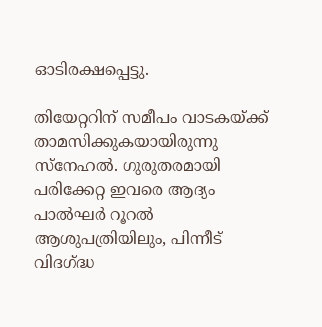ഓടിരക്ഷപ്പെട്ടു.

തിയേറ്ററിന് സമീപം വാടകയ്ക്ക് താമസിക്കുകയായിരുന്നു സ്നേഹൽ. ഗുരുതരമായി പരിക്കേറ്റ ഇവരെ ആദ്യം പാൽഘർ റൂറൽ ആശുപത്രിയിലും, പിന്നീട് വിദഗ്ദ്ധ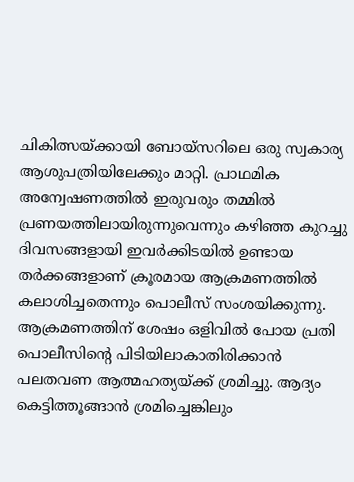ചികിത്സയ്ക്കായി ബോയ്‌സറിലെ ഒരു സ്വകാര്യ ആശുപത്രിയിലേക്കും മാറ്റി. പ്രാഥമിക അന്വേഷണത്തിൽ ഇരുവരും തമ്മിൽ പ്രണയത്തിലായിരുന്നുവെന്നും കഴിഞ്ഞ കുറച്ചു ദിവസങ്ങളായി ഇവർക്കിടയിൽ ഉണ്ടായ തർക്കങ്ങളാണ് ക്രൂരമായ ആക്രമണത്തിൽ കലാശിച്ചതെന്നും പൊലീസ് സംശയിക്കുന്നു. ആക്രമണത്തിന് ശേഷം ഒളിവിൽ പോയ പ്രതി പൊലീസിന്റെ പിടിയിലാകാതിരിക്കാൻ പലതവണ ആത്മഹത്യയ്ക്ക് ശ്രമിച്ചു. ആദ്യം കെട്ടിത്തൂങ്ങാൻ ശ്രമിച്ചെങ്കിലും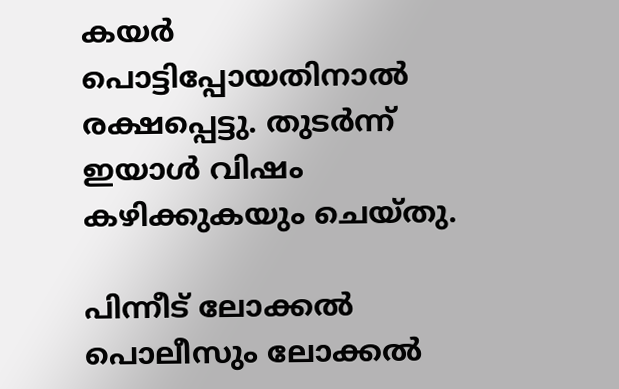കയർ പൊട്ടിപ്പോയതിനാൽ രക്ഷപ്പെട്ടു. തുടർന്ന് ഇയാൾ വിഷം കഴിക്കുകയും ചെയ്തു.

പിന്നീട് ലോക്കൽ പൊലീസും ലോക്കൽ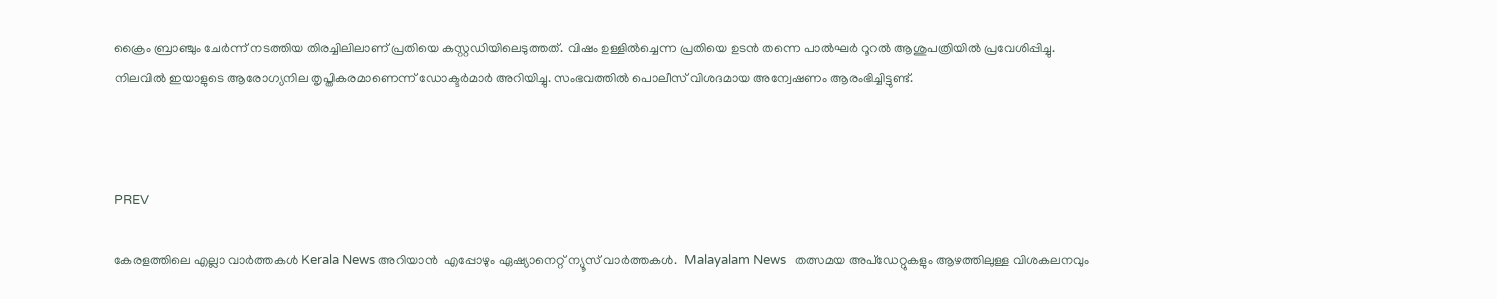ക്രൈം ബ്രാഞ്ചും ചേർന്ന് നടത്തിയ തിരച്ചിലിലാണ് പ്രതിയെ കസ്റ്റഡിയിലെടുത്തത്. വിഷം ഉള്ളിൽച്ചെന്ന പ്രതിയെ ഉടൻ തന്നെ പാൽഘർ റൂറൽ ആശുപത്രിയിൽ പ്രവേശിപ്പിച്ചു. നിലവിൽ ഇയാളുടെ ആരോഗ്യനില തൃപ്തികരമാണെന്ന് ഡോക്ടർമാർ അറിയിച്ചു. സംഭവത്തിൽ പൊലീസ് വിശദമായ അന്വേഷണം ആരംഭിച്ചിട്ടുണ്ട്.



PREV

കേരളത്തിലെ എല്ലാ വാർത്തകൾ Kerala News അറിയാൻ  എപ്പോഴും ഏഷ്യാനെറ്റ് ന്യൂസ് വാർത്തകൾ.  Malayalam News   തത്സമയ അപ്‌ഡേറ്റുകളും ആഴത്തിലുള്ള വിശകലനവും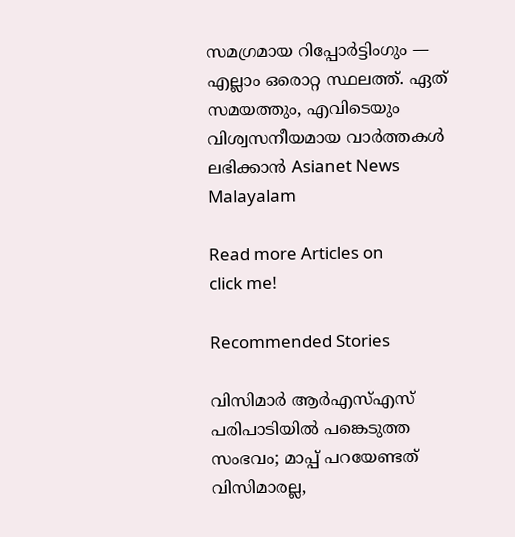സമഗ്രമായ റിപ്പോർട്ടിംഗും — എല്ലാം ഒരൊറ്റ സ്ഥലത്ത്. ഏത് സമയത്തും, എവിടെയും വിശ്വസനീയമായ വാർത്തകൾ ലഭിക്കാൻ Asianet News Malayalam

Read more Articles on
click me!

Recommended Stories

വിസിമാർ ആർഎസ്എസ് പരിപാടിയിൽ പങ്കെടുത്ത സംഭവം; മാപ്പ് പറയേണ്ടത് വിസിമാരല്ല,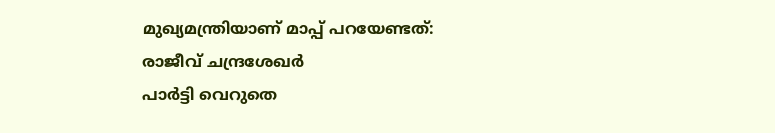മുഖ്യമന്ത്രിയാണ് മാപ്പ് പറയേണ്ടത്: രാജീവ് ചന്ദ്രശേഖർ
പാർട്ടി വെറുതെ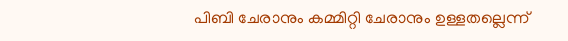പിബി ചേരാനും കമ്മിറ്റി ചേരാനും ഉള്ളതല്ലെന്ന്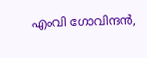എംവി ഗോവിന്ദൻ,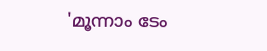'മൂന്നാം ടേം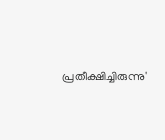പ്രതീക്ഷിച്ചിരുന്നു'